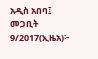አዲስ አበባ፤ መጋቢት 9/2017(ኢዜአ)፦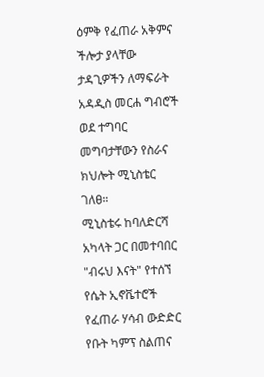ዕምቅ የፈጠራ አቅምና ችሎታ ያላቸው ታዳጊዎችን ለማፍራት አዳዲስ መርሐ ግብሮች ወደ ተግባር መግባታቸውን የስራና ክህሎት ሚኒስቴር ገለፀ።
ሚኒስቴሩ ከባለድርሻ አካላት ጋር በመተባበር "ብሩህ እናት" የተሰኘ የሴት ኢኖቬተሮች የፈጠራ ሃሳብ ውድድር የቡት ካምፕ ስልጠና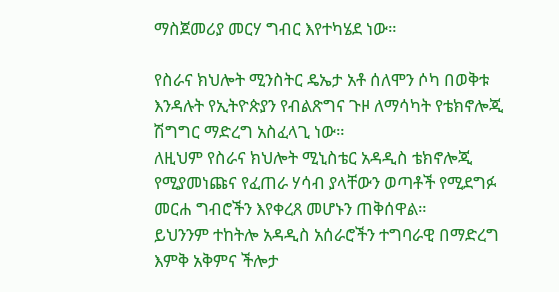ማስጀመሪያ መርሃ ግብር እየተካሄደ ነው።

የስራና ክህሎት ሚንስትር ዴኤታ አቶ ሰለሞን ሶካ በወቅቱ እንዳሉት የኢትዮጵያን የብልጽግና ጉዞ ለማሳካት የቴክኖሎጂ ሽግግር ማድረግ አስፈላጊ ነው።
ለዚህም የስራና ክህሎት ሚኒስቴር አዳዲስ ቴክኖሎጂ የሚያመነጩና የፈጠራ ሃሳብ ያላቸውን ወጣቶች የሚደግፉ መርሐ ግብሮችን እየቀረጸ መሆኑን ጠቅሰዋል።
ይህንንም ተከትሎ አዳዲስ አሰራሮችን ተግባራዊ በማድረግ እምቅ አቅምና ችሎታ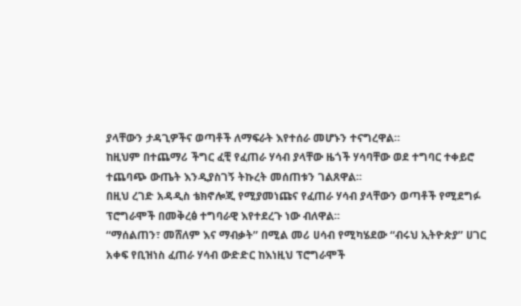ያላቸውን ታዳጊዎችና ወጣቶች ለማፍራት እየተሰራ መሆኑን ተናግረዋል።
ከዚህም በተጨማሪ ችግር ፈቺ የፈጠራ ሃሳብ ያላቸው ዜጎች ሃሳባቸው ወደ ተግባር ተቀይሮ ተጨባጭ ውጤት እንዲያስገኝ ትኩረት መሰጠቱን ገልጸዋል፡፡
በዚህ ረገድ አዳዲስ ቴክኖሎጂ የሚያመነጩና የፈጠራ ሃሳብ ያላቸውን ወጣቶች የሚደግፉ ፕሮግራሞች በመቅረፅ ተግባራዊ እየተደረጉ ነው ብለዋል፡፡
“ማሰልጠን፣ መሸለም እና ማብቃት” በሚል መሪ ሀሳብ የሚካሄደው “ብሩህ ኢትዮጵያ” ሀገር አቀፍ የቢዝነስ ፈጠራ ሃሳብ ውድድር ከእነዚህ ፕሮግራሞች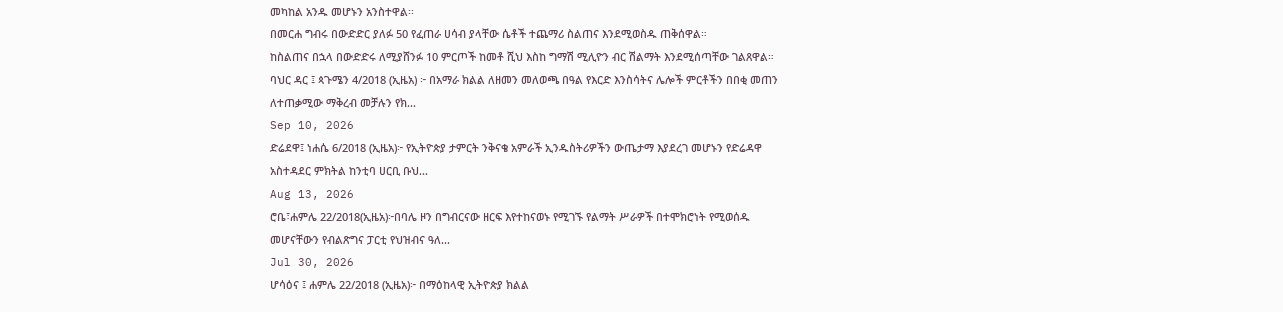መካከል አንዱ መሆኑን አንስተዋል፡፡
በመርሐ ግብሩ በውድድር ያለፉ 50 የፈጠራ ሀሳብ ያላቸው ሴቶች ተጨማሪ ስልጠና እንደሚወስዱ ጠቅሰዋል።
ከስልጠና በኋላ በውድድሩ ለሚያሸንፉ 10 ምርጦች ከመቶ ሺህ እስከ ግማሽ ሚሊዮን ብር ሽልማት እንደሚሰጣቸው ገልጸዋል።
ባህር ዳር ፤ ጳጉሜን 4/2018 (ኢዜአ) ፦ በአማራ ክልል ለዘመን መለወጫ በዓል የእርድ እንስሳትና ሌሎች ምርቶችን በበቂ መጠን ለተጠቃሚው ማቅረብ መቻሉን የክ...
Sep 10, 2026
ድሬደዋ፤ ነሐሴ 6/2018 (ኢዜአ)፦ የኢትዮጵያ ታምርት ንቅናቄ አምራች ኢንዱስትሪዎችን ውጤታማ እያደረገ መሆኑን የድሬዳዋ አስተዳደር ምክትል ከንቲባ ሀርቢ ቡህ...
Aug 13, 2026
ሮቤ፣ሐምሌ 22/2018(ኢዜአ)፦በባሌ ዞን በግብርናው ዘርፍ እየተከናወኑ የሚገኙ የልማት ሥራዎች በተሞክሮነት የሚወሰዱ መሆናቸውን የብልጽግና ፓርቲ የህዝብና ዓለ...
Jul 30, 2026
ሆሳዕና ፤ ሐምሌ 22/2018 (ኢዜአ)፦ በማዕከላዊ ኢትዮጵያ ክልል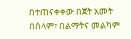በተጠናቀቀው በጀት አመት በሰላም፣ በልማትና መልካም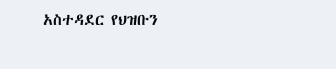አስተዳደር የህዝቡን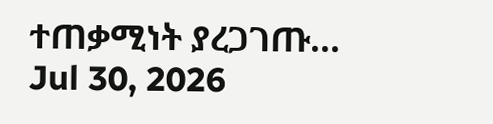ተጠቃሚነት ያረጋገጡ...
Jul 30, 2026